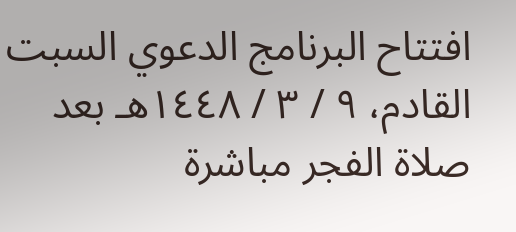افتتاح البرنامج الدعوي السبت القادم، ٩ / ٣ / ١٤٤٨هـ بعد صلاة الفجر مباشرة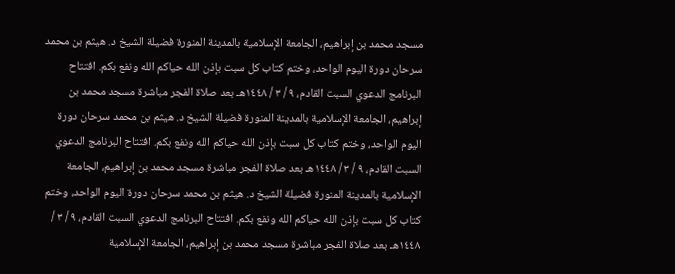مسجد محمد بن إبراهيم، الجامعة الإسلامية بالمدينة المنورة فضيلة الشيخ د. هيثم بن محمد سرحان دورة اليوم الواحد، وختم كتاب كل سبت بإذن الله حياكم الله ونفع بكم. افتتاح البرنامج الدعوي السبت القادم، ٩ / ٣ / ١٤٤٨هـ بعد صلاة الفجر مباشرة مسجد محمد بن إبراهيم، الجامعة الإسلامية بالمدينة المنورة فضيلة الشيخ د. هيثم بن محمد سرحان دورة اليوم الواحد، وختم كتاب كل سبت بإذن الله حياكم الله ونفع بكم. افتتاح البرنامج الدعوي السبت القادم، ٩ / ٣ / ١٤٤٨هـ بعد صلاة الفجر مباشرة مسجد محمد بن إبراهيم، الجامعة الإسلامية بالمدينة المنورة فضيلة الشيخ د. هيثم بن محمد سرحان دورة اليوم الواحد، وختم كتاب كل سبت بإذن الله حياكم الله ونفع بكم. افتتاح البرنامج الدعوي السبت القادم، ٩ / ٣ / ١٤٤٨هـ بعد صلاة الفجر مباشرة مسجد محمد بن إبراهيم، الجامعة الإسلامية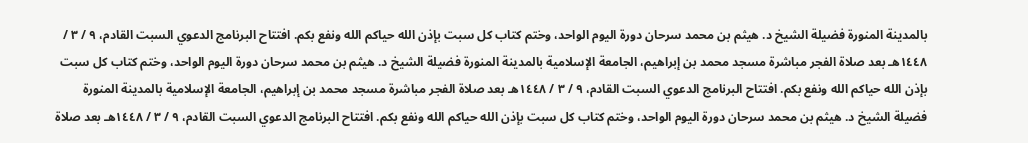بالمدينة المنورة فضيلة الشيخ د. هيثم بن محمد سرحان دورة اليوم الواحد، وختم كتاب كل سبت بإذن الله حياكم الله ونفع بكم. افتتاح البرنامج الدعوي السبت القادم، ٩ / ٣ / ١٤٤٨هـ بعد صلاة الفجر مباشرة مسجد محمد بن إبراهيم، الجامعة الإسلامية بالمدينة المنورة فضيلة الشيخ د. هيثم بن محمد سرحان دورة اليوم الواحد، وختم كتاب كل سبت بإذن الله حياكم الله ونفع بكم. افتتاح البرنامج الدعوي السبت القادم، ٩ / ٣ / ١٤٤٨هـ بعد صلاة الفجر مباشرة مسجد محمد بن إبراهيم، الجامعة الإسلامية بالمدينة المنورة فضيلة الشيخ د. هيثم بن محمد سرحان دورة اليوم الواحد، وختم كتاب كل سبت بإذن الله حياكم الله ونفع بكم. افتتاح البرنامج الدعوي السبت القادم، ٩ / ٣ / ١٤٤٨هـ بعد صلاة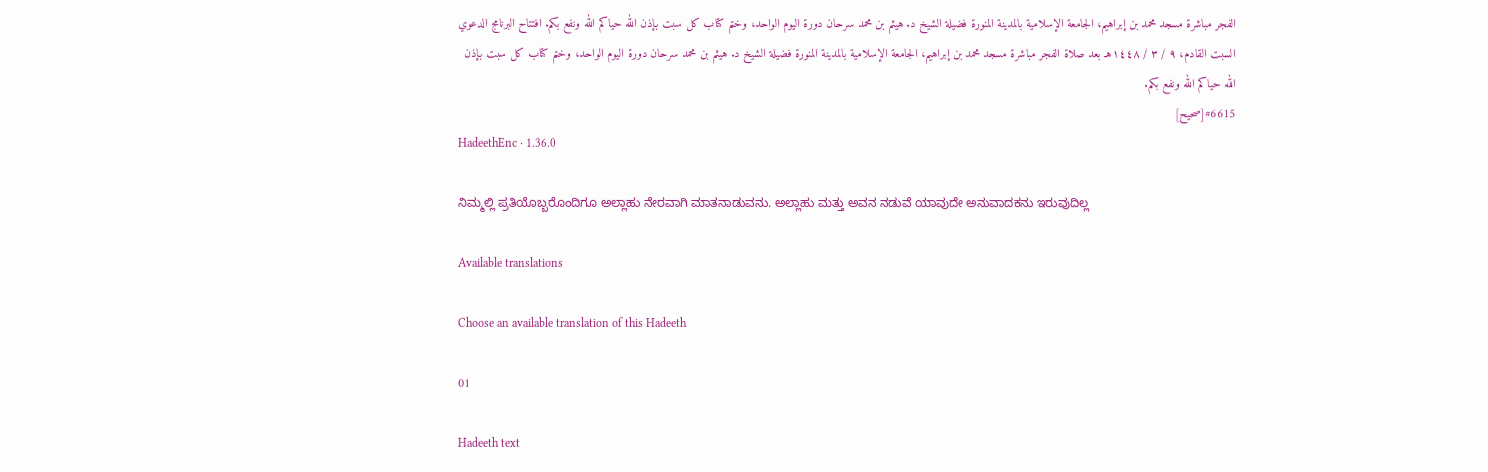الفجر مباشرة مسجد محمد بن إبراهيم، الجامعة الإسلامية بالمدينة المنورة فضيلة الشيخ د. هيثم بن محمد سرحان دورة اليوم الواحد، وختم كتاب كل سبت بإذن الله حياكم الله ونفع بكم. افتتاح البرنامج الدعوي السبت القادم، ٩ / ٣ / ١٤٤٨هـ بعد صلاة الفجر مباشرة مسجد محمد بن إبراهيم، الجامعة الإسلامية بالمدينة المنورة فضيلة الشيخ د. هيثم بن محمد سرحان دورة اليوم الواحد، وختم كتاب كل سبت بإذن الله حياكم الله ونفع بكم.
#6615[صحيح]
HadeethEnc · 1.36.0

ನಿಮ್ಮಲ್ಲಿ ಪ್ರತಿಯೊಬ್ಬರೊಂದಿಗೂ ಅಲ್ಲಾಹು ನೇರವಾಗಿ ಮಾತನಾಡುವನು. ಅಲ್ಲಾಹು ಮತ್ತು ಅವನ ನಡುವೆ ಯಾವುದೇ ಅನುವಾದಕನು ಇರುವುದಿಲ್ಲ

Available translations

Choose an available translation of this Hadeeth

01

Hadeeth text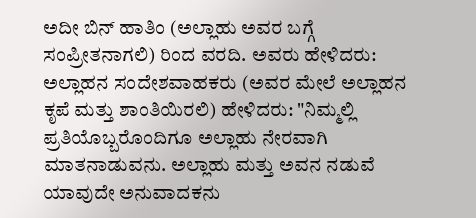ಅದೀ ಬಿನ್ ಹಾತಿಂ (ಅಲ್ಲಾಹು ಅವರ ಬಗ್ಗೆ ಸಂಪ್ರೀತನಾಗಲಿ) ರಿಂದ ವರದಿ. ಅವರು ಹೇಳಿದರು: ಅಲ್ಲಾಹನ ಸಂದೇಶವಾಹಕರು (ಅವರ ಮೇಲೆ ಅಲ್ಲಾಹನ ಕೃಪೆ ಮತ್ತು ಶಾಂತಿಯಿರಲಿ) ಹೇಳಿದರು: "ನಿಮ್ಮಲ್ಲಿ ಪ್ರತಿಯೊಬ್ಬರೊಂದಿಗೂ ಅಲ್ಲಾಹು ನೇರವಾಗಿ ಮಾತನಾಡುವನು. ಅಲ್ಲಾಹು ಮತ್ತು ಅವನ ನಡುವೆ ಯಾವುದೇ ಅನುವಾದಕನು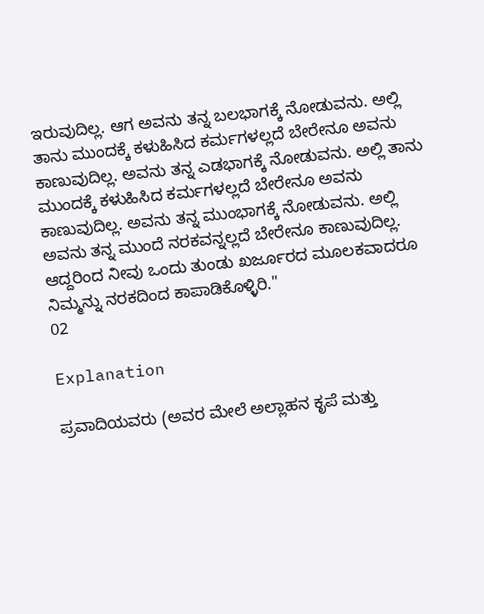ಇರುವುದಿಲ್ಲ. ಆಗ ಅವನು ತನ್ನ ಬಲಭಾಗಕ್ಕೆ ನೋಡುವನು. ಅಲ್ಲಿ ತಾನು ಮುಂದಕ್ಕೆ ಕಳುಹಿಸಿದ ಕರ್ಮಗಳಲ್ಲದೆ ಬೇರೇನೂ ಅವನು ಕಾಣುವುದಿಲ್ಲ. ಅವನು ತನ್ನ ಎಡಭಾಗಕ್ಕೆ ನೋಡುವನು. ಅಲ್ಲಿ ತಾನು ಮುಂದಕ್ಕೆ ಕಳುಹಿಸಿದ ಕರ್ಮಗಳಲ್ಲದೆ ಬೇರೇನೂ ಅವನು ಕಾಣುವುದಿಲ್ಲ. ಅವನು ತನ್ನ ಮುಂಭಾಗಕ್ಕೆ ನೋಡುವನು. ಅಲ್ಲಿ ಅವನು ತನ್ನ ಮುಂದೆ ನರಕವನ್ನಲ್ಲದೆ ಬೇರೇನೂ ಕಾಣುವುದಿಲ್ಲ. ಆದ್ದರಿಂದ ನೀವು ಒಂದು ತುಂಡು ಖರ್ಜೂರದ ಮೂಲಕವಾದರೂ ನಿಮ್ಮನ್ನು ನರಕದಿಂದ ಕಾಪಾಡಿಕೊಳ್ಳಿರಿ."
02

Explanation

ಪ್ರವಾದಿಯವರು (ಅವರ ಮೇಲೆ ಅಲ್ಲಾಹನ ಕೃಪೆ ಮತ್ತು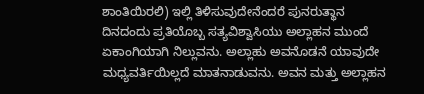ಶಾಂತಿಯಿರಲಿ) ಇಲ್ಲಿ ತಿಳಿಸುವುದೇನೆಂದರೆ ಪುನರುತ್ಥಾನ ದಿನದಂದು ಪ್ರತಿಯೊಬ್ಬ ಸತ್ಯವಿಶ್ವಾಸಿಯು ಅಲ್ಲಾಹನ ಮುಂದೆ ಏಕಾಂಗಿಯಾಗಿ ನಿಲ್ಲುವನು. ಅಲ್ಲಾಹು ಅವನೊಡನೆ ಯಾವುದೇ ಮಧ್ಯವರ್ತಿಯಿಲ್ಲದೆ ಮಾತನಾಡುವನು. ಅವನ ಮತ್ತು ಅಲ್ಲಾಹನ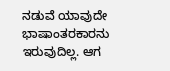ನಡುವೆ ಯಾವುದೇ ಭಾಷಾಂತರಕಾರನು ಇರುವುದಿಲ್ಲ. ಆಗ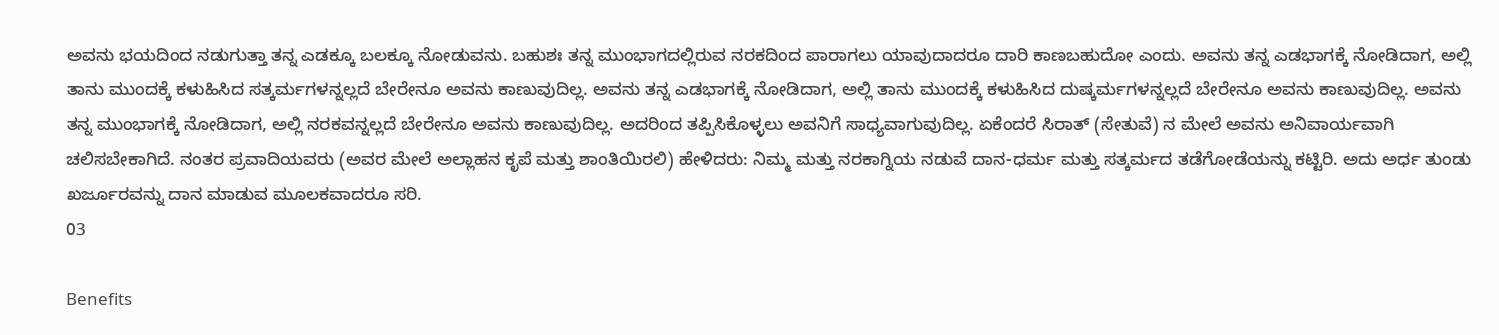ಅವನು ಭಯದಿಂದ ನಡುಗುತ್ತಾ ತನ್ನ ಎಡಕ್ಕೂ ಬಲಕ್ಕೂ ನೋಡುವನು. ಬಹುಶಃ ತನ್ನ ಮುಂಭಾಗದಲ್ಲಿರುವ ನರಕದಿಂದ ಪಾರಾಗಲು ಯಾವುದಾದರೂ ದಾರಿ ಕಾಣಬಹುದೋ ಎಂದು. ಅವನು ತನ್ನ ಎಡಭಾಗಕ್ಕೆ ನೋಡಿದಾಗ, ಅಲ್ಲಿ ತಾನು ಮುಂದಕ್ಕೆ ಕಳುಹಿಸಿದ ಸತ್ಕರ್ಮಗಳನ್ನಲ್ಲದೆ ಬೇರೇನೂ ಅವನು ಕಾಣುವುದಿಲ್ಲ. ಅವನು ತನ್ನ ಎಡಭಾಗಕ್ಕೆ ನೋಡಿದಾಗ, ಅಲ್ಲಿ ತಾನು ಮುಂದಕ್ಕೆ ಕಳುಹಿಸಿದ ದುಷ್ಕರ್ಮಗಳನ್ನಲ್ಲದೆ ಬೇರೇನೂ ಅವನು ಕಾಣುವುದಿಲ್ಲ. ಅವನು ತನ್ನ ಮುಂಭಾಗಕ್ಕೆ ನೋಡಿದಾಗ, ಅಲ್ಲಿ ನರಕವನ್ನಲ್ಲದೆ ಬೇರೇನೂ ಅವನು ಕಾಣುವುದಿಲ್ಲ. ಅದರಿಂದ ತಪ್ಪಿಸಿಕೊಳ್ಳಲು ಅವನಿಗೆ ಸಾಧ್ಯವಾಗುವುದಿಲ್ಲ. ಏಕೆಂದರೆ ಸಿರಾತ್ (ಸೇತುವೆ) ನ ಮೇಲೆ ಅವನು ಅನಿವಾರ್ಯವಾಗಿ ಚಲಿಸಬೇಕಾಗಿದೆ. ನಂತರ ಪ್ರವಾದಿಯವರು (ಅವರ ಮೇಲೆ ಅಲ್ಲಾಹನ ಕೃಪೆ ಮತ್ತು ಶಾಂತಿಯಿರಲಿ) ಹೇಳಿದರು: ನಿಮ್ಮ ಮತ್ತು ನರಕಾಗ್ನಿಯ ನಡುವೆ ದಾನ-ಧರ್ಮ ಮತ್ತು ಸತ್ಕರ್ಮದ ತಡೆಗೋಡೆಯನ್ನು ಕಟ್ಟಿರಿ. ಅದು ಅರ್ಧ ತುಂಡು ಖರ್ಜೂರವನ್ನು ದಾನ ಮಾಡುವ ಮೂಲಕವಾದರೂ ಸರಿ.
03

Benefits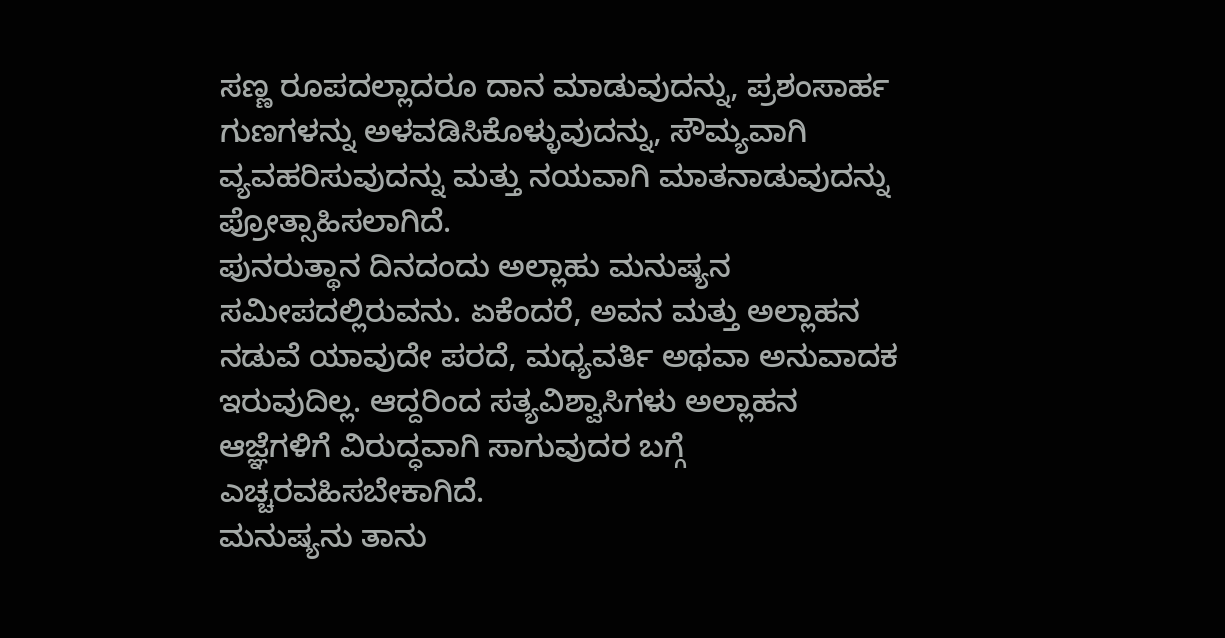ಸಣ್ಣ ರೂಪದಲ್ಲಾದರೂ ದಾನ ಮಾಡುವುದನ್ನು, ಪ್ರಶಂಸಾರ್ಹ ಗುಣಗಳನ್ನು ಅಳವಡಿಸಿಕೊಳ್ಳುವುದನ್ನು, ಸೌಮ್ಯವಾಗಿ ವ್ಯವಹರಿಸುವುದನ್ನು ಮತ್ತು ನಯವಾಗಿ ಮಾತನಾಡುವುದನ್ನು ಪ್ರೋತ್ಸಾಹಿಸಲಾಗಿದೆ.
ಪುನರುತ್ಥಾನ ದಿನದಂದು ಅಲ್ಲಾಹು ಮನುಷ್ಯನ ಸಮೀಪದಲ್ಲಿರುವನು. ಏಕೆಂದರೆ, ಅವನ ಮತ್ತು ಅಲ್ಲಾಹನ ನಡುವೆ ಯಾವುದೇ ಪರದೆ, ಮಧ್ಯವರ್ತಿ ಅಥವಾ ಅನುವಾದಕ ಇರುವುದಿಲ್ಲ. ಆದ್ದರಿಂದ ಸತ್ಯವಿಶ್ವಾಸಿಗಳು ಅಲ್ಲಾಹನ ಆಜ್ಞೆಗಳಿಗೆ ವಿರುದ್ಧವಾಗಿ ಸಾಗುವುದರ ಬಗ್ಗೆ ಎಚ್ಚರವಹಿಸಬೇಕಾಗಿದೆ.
ಮನುಷ್ಯನು ತಾನು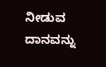ನೀಡುವ ದಾನವನ್ನು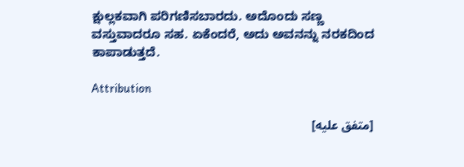ಕ್ಷುಲ್ಲಕವಾಗಿ ಪರಿಗಣಿಸಬಾರದು. ಅದೊಂದು ಸಣ್ಣ ವಸ್ತುವಾದರೂ ಸಹ. ಏಕೆಂದರೆ, ಅದು ಅವನನ್ನು ನರಕದಿಂದ ಕಾಪಾಡುತ್ತದೆ.

Attribution

[متفق عليه]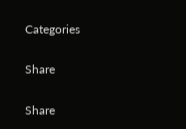Categories

Share

Share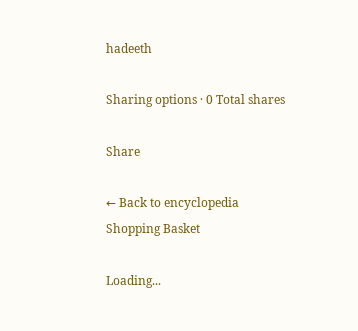hadeeth

Sharing options · 0 Total shares

Share

← Back to encyclopedia
Shopping Basket

Loading...